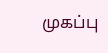முகப்பு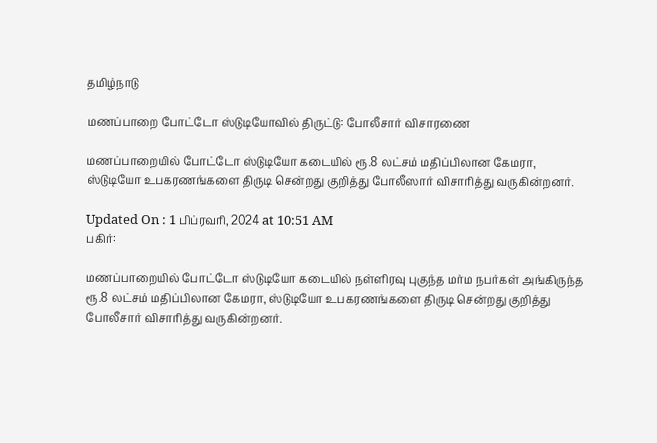தமிழ்நாடு

மணப்பாறை போட்டோ ஸ்டுடியோவில் திருட்டு: போலீசார் விசாரணை

மணப்பாறையில் போட்டோ ஸ்டுடியோ கடையில் ரூ.8 லட்சம் மதிப்பிலான கேமரா, ஸ்டுடியோ உபகரணங்களை திருடி சென்றது குறித்து போலீஸார் விசாரித்து வருகின்றனர்.

Updated On : 1 பிப்ரவரி, 2024 at 10:51 AM
பகிர்:

மணப்பாறையில் போட்டோ ஸ்டுடியோ கடையில் நள்ளிரவு புகுந்த மர்ம நபர்கள் அங்கிருந்த ரூ.8 லட்சம் மதிப்பிலான கேமரா, ஸ்டுடியோ உபகரணங்களை திருடி சென்றது குறித்து போலீசார் விசாரித்து வருகின்றனர்.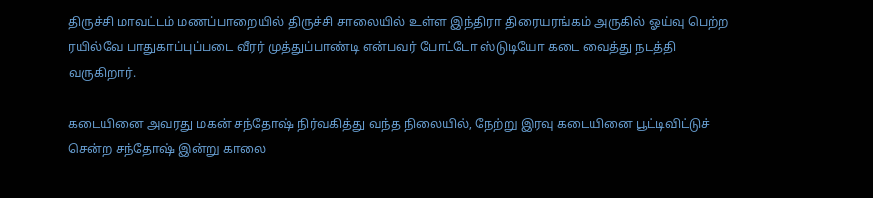திருச்சி மாவட்டம் மணப்பாறையில் திருச்சி சாலையில் உள்ள இந்திரா திரையரங்கம் அருகில் ஓய்வு பெற்ற ரயில்வே பாதுகாப்புப்படை வீரர் முத்துப்பாண்டி என்பவர் போட்டோ ஸ்டுடியோ கடை வைத்து நடத்தி வருகிறார்.

கடையினை அவரது மகன் சந்தோஷ் நிர்வகித்து வந்த நிலையில், நேற்று இரவு கடையினை பூட்டிவிட்டுச் சென்ற சந்தோஷ் இன்று காலை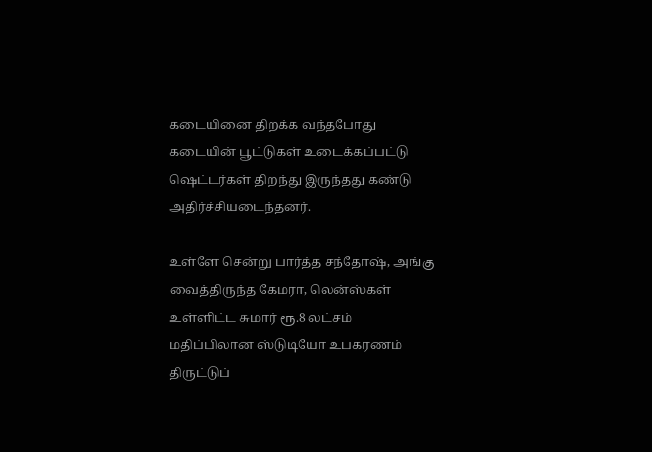கடையினை திறக்க வந்தபோது கடையின் பூட்டுகள் உடைக்கப்பட்டு ஷெட்டர்கள் திறந்து இருந்தது கண்டு அதிர்ச்சியடைந்தனர்.

உள்ளே சென்று பார்த்த சந்தோஷ், அங்கு வைத்திருந்த கேமரா, லென்ஸ்கள் உள்ளிட்ட சுமார் ரூ.8 லட்சம் மதிப்பிலான ஸ்டுடியோ உபகரணம் திருட்டுப்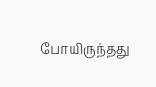போயிருந்தது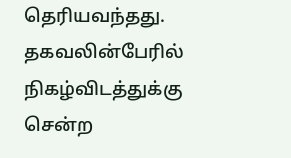தெரியவந்தது. தகவலின்பேரில் நிகழ்விடத்துக்கு சென்ற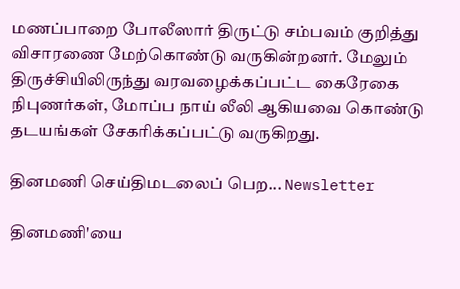மணப்பாறை போலீஸார் திருட்டு சம்பவம் குறித்து விசாரணை மேற்கொண்டு வருகின்றனர். மேலும் திருச்சியிலிருந்து வரவழைக்கப்பட்ட கைரேகை நிபுணர்கள், மோப்ப நாய் லீலி ஆகியவை கொண்டு தடயங்கள் சேகரிக்கப்பட்டு வருகிறது.

தினமணி செய்திமடலைப் பெற... Newsletter

தினமணி'யை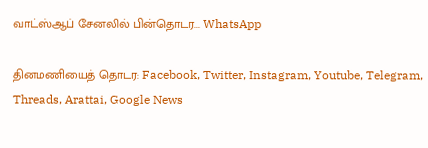வாட்ஸ்ஆப் சேனலில் பின்தொடர... WhatsApp

தினமணியைத் தொடர: Facebook, Twitter, Instagram, Youtube, Telegram, Threads, Arattai, Google News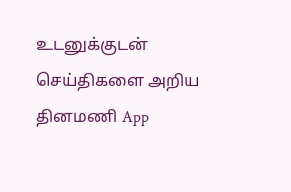உடனுக்குடன் செய்திகளை அறிய தினமணி App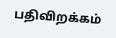பதிவிறக்கம்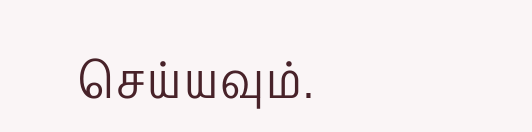செய்யவும்.